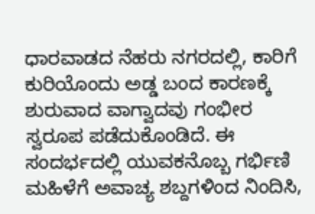ಧಾರವಾಡದ ನೆಹರು ನಗರದಲ್ಲಿ, ಕಾರಿಗೆ ಕುರಿಯೊಂದು ಅಡ್ಡ ಬಂದ ಕಾರಣಕ್ಕೆ ಶುರುವಾದ ವಾಗ್ವಾದವು ಗಂಭೀರ ಸ್ವರೂಪ ಪಡೆದುಕೊಂಡಿದೆ. ಈ ಸಂದರ್ಭದಲ್ಲಿ ಯುವಕನೊಬ್ಬ ಗರ್ಭಿಣಿ ಮಹಿಳೆಗೆ ಅವಾಚ್ಯ ಶಬ್ದಗಳಿಂದ ನಿಂದಿಸಿ,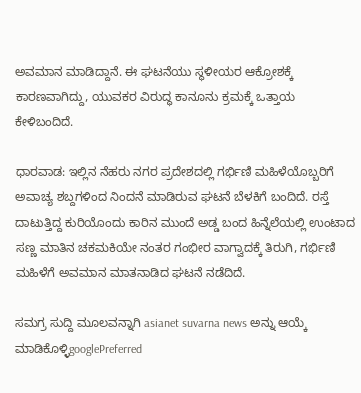ಅವಮಾನ ಮಾಡಿದ್ದಾನೆ. ಈ ಘಟನೆಯು ಸ್ಥಳೀಯರ ಆಕ್ರೋಶಕ್ಕೆ ಕಾರಣವಾಗಿದ್ದು, ಯುವಕರ ವಿರುದ್ಧ ಕಾನೂನು ಕ್ರಮಕ್ಕೆ ಒತ್ತಾಯ ಕೇಳಿಬಂದಿದೆ.

ಧಾರವಾಡ: ಇಲ್ಲಿನ ನೆಹರು ನಗರ ಪ್ರದೇಶದಲ್ಲಿ ಗರ್ಭಿಣಿ ಮಹಿಳೆಯೊಬ್ಬರಿಗೆ ಅವಾಚ್ಯ ಶಬ್ದಗಳಿಂದ ನಿಂದನೆ ಮಾಡಿರುವ ಘಟನೆ ಬೆಳಕಿಗೆ ಬಂದಿದೆ. ರಸ್ತೆ ದಾಟುತ್ತಿದ್ದ ಕುರಿಯೊಂದು ಕಾರಿನ ಮುಂದೆ ಅಡ್ಡ ಬಂದ ಹಿನ್ನೆಲೆಯಲ್ಲಿ ಉಂಟಾದ ಸಣ್ಣ ಮಾತಿನ ಚಕಮಕಿಯೇ ನಂತರ ಗಂಭೀರ ವಾಗ್ವಾದಕ್ಕೆ ತಿರುಗಿ, ಗರ್ಭಿಣಿ ಮಹಿಳೆಗೆ ಅವಮಾನ ಮಾತನಾಡಿದ ಘಟನೆ ನಡೆದಿದೆ.

ಸಮಗ್ರ ಸುದ್ದಿ ಮೂಲವನ್ನಾಗಿ asianet suvarna news ಅನ್ನು ಆಯ್ಕೆ ಮಾಡಿಕೊಳ್ಳಿgooglePreferred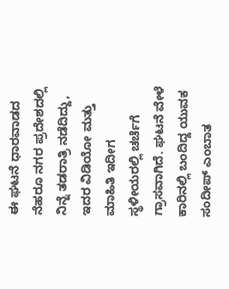ಈ ಘಟನೆ ಧಾರವಾಡದ ನೆಹರೂ ನಗರ ಪ್ರದೇಶದಲ್ಲಿ ನಿನ್ನೆ ತಡರಾತ್ರಿ ನಡೆದಿದ್ದು, ಇದರ ವಿಡಿಯೋ ಮತ್ತು ಮಾಹಿತಿ ಇದೀಗ ಸ್ಥಳೀಯರಲ್ಲಿ ಚರ್ಚೆಗೆ ಗ್ರಾಸವಾಗಿದೆ. ಘಟನೆ ವೇಳೆ ಕಾರಿನಲ್ಲಿ ಬಂದಿದ್ದ ಯುವಕ ಸಂದೀಪ್ ಎಂಬಾತ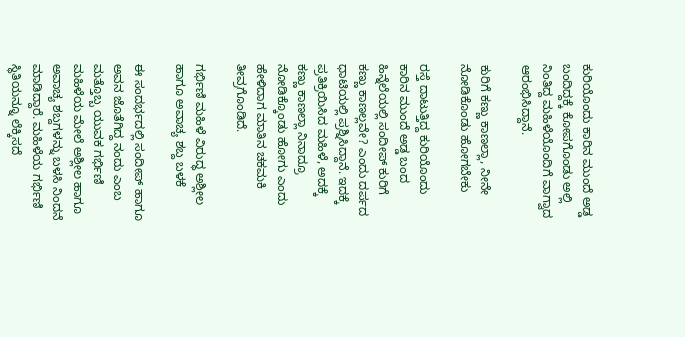ಕುರಿಯೊಂದು ಕಾರಿನ ಮುಂದೆ ಅಡ್ಡ ಬಂದಿದ್ದಕ್ಕೆ ಕೋಪಗೊಂಡು ಅಲ್ಲಿ ನಿಂತಿದ್ದ ಮಹಿಳೆಯೊಂದಿಗೆ ವಾಗ್ವಾದ ಆರಂಭಿಸಿದ್ದಾನೆ.

ಕುರಿಗೆ ಕಣ್ಣು ಕಾಣಲ್ಲಾ, ನೀನೇ ನೋಡಿಕೊಂಡು ಹೋಗಬೇಕು

ರಸ್ತೆ ದಾಟುತ್ತಿದ್ದ ಕುರಿಯೊಂದು ಕಾರಿನ ಮುಂದೆ ಅಡ್ಡ ಬಂದ ಹಿನ್ನೆಲೆಯಲ್ಲಿ ಸಂದೀಪ್ ಕುರಿಗೆ ಕಣ್ಣು ಕಾಣಲ್ಲವೇ? ಎಂದು ದರ್ಪದ ಧಾಟಿಯಲ್ಲಿ ಪ್ರಶ್ನಿಸಿದ್ದಾನೆ. ಇದಕ್ಕೆ ಪ್ರತಿಕ್ರಿಯಿಸಿದ ಮಹಿಳೆ, ಅದಕ್ಕೆ ಕಣ್ಣು ಕಾಣಲ್ಲಾ ನಿನಾದ್ರೂ ನೋಡಿಕ್ಕೊಂಡು ಹೋಗು ಎಂದು ಹೇಳಿದಾಗ ಮಾತಿನ ಚಕಮಕಿ ತೀವ್ರಗೊಂಡಿದೆ.

ಗರ್ಭಿಣಿ ಮಹಿಳೆ ವಿರುದ್ಧ ಅಶ್ಲೀಲ ಹಾಗೂ ಅವಾಚ್ಯ ಶಬ್ದ ಬಳಕೆ

ಈ ಸಂದರ್ಭದಲ್ಲಿ ಸಂದೀಪ್ ಹಾಗೂ ಅವನ ಜೊತೆಗಿದ್ದ ನಂದು ಎಂಬ ಮತ್ತೊಬ್ಬ ಯುವಕ ಗರ್ಭಿಣಿ ಮಹಿಳೆಯ ಮೇಲೆ ಅಶ್ಲೀಲ ಹಾಗೂ ಅವಾಚ್ಯ ಶಬ್ದಗಳನ್ನು ಬಳಸಿ ನಿಂದನೆ ಮಾಡಿದ್ದಾರೆ. ಮಹಿಳೆಯ ಗರ್ಭಿಣಿ ಸ್ಥಿತಿಯನ್ನೂ ಲೆಕ್ಕಿಸದೆ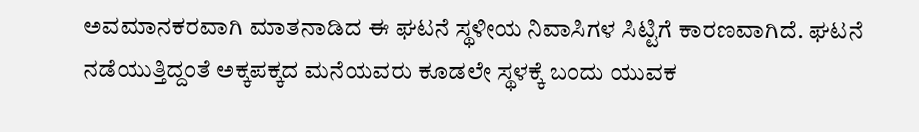ಅವಮಾನಕರವಾಗಿ ಮಾತನಾಡಿದ ಈ ಘಟನೆ ಸ್ಥಳೀಯ ನಿವಾಸಿಗಳ ಸಿಟ್ಟಿಗೆ ಕಾರಣವಾಗಿದೆ. ಘಟನೆ ನಡೆಯುತ್ತಿದ್ದಂತೆ ಅಕ್ಕಪಕ್ಕದ ಮನೆಯವರು ಕೂಡಲೇ ಸ್ಥಳಕ್ಕೆ ಬಂದು ಯುವಕ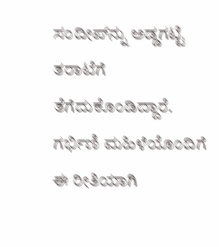ಸಂದೀಪ್‌ನ್ನು ಅಡ್ಡಗಟ್ಟಿ ತರಾಟೆಗೆ ತೆಗೆದುಕೊಂಡಿದ್ದಾರೆ. ಗರ್ಭಿಣಿ ಮಹಿಳೆಯೊಂದಿಗೆ ಈ ರೀತಿಯಾಗಿ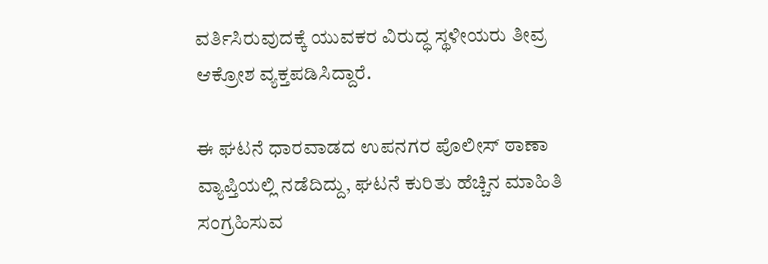ವರ್ತಿಸಿರುವುದಕ್ಕೆ ಯುವಕರ ವಿರುದ್ಧ ಸ್ಥಳೀಯರು ತೀವ್ರ ಆಕ್ರೋಶ ವ್ಯಕ್ತಪಡಿಸಿದ್ದಾರೆ.

ಈ ಘಟನೆ ಧಾರವಾಡದ ಉಪನಗರ ಪೊಲೀಸ್ ಠಾಣಾ ವ್ಯಾಪ್ತಿಯಲ್ಲಿ ನಡೆದಿದ್ದು, ಘಟನೆ ಕುರಿತು ಹೆಚ್ಚಿನ ಮಾಹಿತಿ ಸಂಗ್ರಹಿಸುವ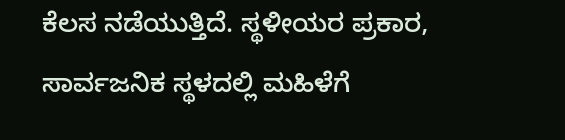ಕೆಲಸ ನಡೆಯುತ್ತಿದೆ. ಸ್ಥಳೀಯರ ಪ್ರಕಾರ, ಸಾರ್ವಜನಿಕ ಸ್ಥಳದಲ್ಲಿ ಮಹಿಳೆಗೆ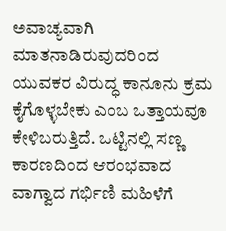ಅವಾಚ್ಯವಾಗಿ ಮಾತನಾಡಿರುವುದರಿಂದ ಯುವಕರ ವಿರುದ್ಧ ಕಾನೂನು ಕ್ರಮ ಕೈಗೊಳ್ಳಬೇಕು ಎಂಬ ಒತ್ತಾಯವೂ ಕೇಳಿಬರುತ್ತಿದೆ. ಒಟ್ಟಿನಲ್ಲಿ ಸಣ್ಣ ಕಾರಣದಿಂದ ಆರಂಭವಾದ ವಾಗ್ವಾದ ಗರ್ಭಿಣಿ ಮಹಿಳೆಗೆ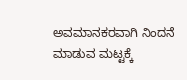ಅವಮಾನಕರವಾಗಿ ನಿಂದನೆ ಮಾಡುವ ಮಟ್ಟಕ್ಕೆ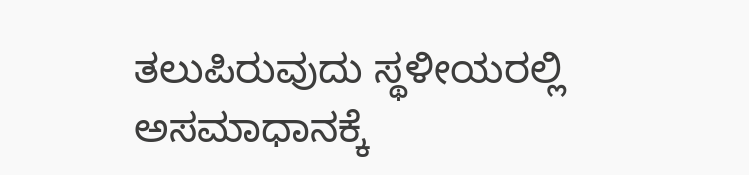ತಲುಪಿರುವುದು ಸ್ಥಳೀಯರಲ್ಲಿ ಅಸಮಾಧಾನಕ್ಕೆ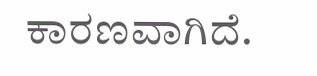ಕಾರಣವಾಗಿದೆ.